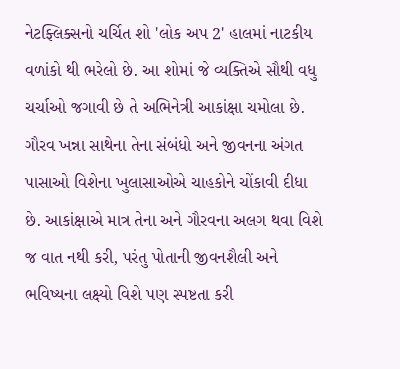નેટફ્લિક્સનો ચર્ચિત શો 'લોક અપ 2' હાલમાં નાટકીય વળાંકો થી ભરેલો છે. આ શોમાં જે વ્યક્તિએ સૌથી વધુ ચર્ચાઓ જગાવી છે તે અભિનેત્રી આકાંક્ષા ચમોલા છે. ગૌરવ ખન્ના સાથેના તેના સંબંધો અને જીવનના અંગત પાસાઓ વિશેના ખુલાસાઓએ ચાહકોને ચોંકાવી દીધા છે. આકાંક્ષાએ માત્ર તેના અને ગૌરવના અલગ થવા વિશે જ વાત નથી કરી, પરંતુ પોતાની જીવનશૈલી અને ભવિષ્યના લક્ષ્યો વિશે પણ સ્પષ્ટતા કરી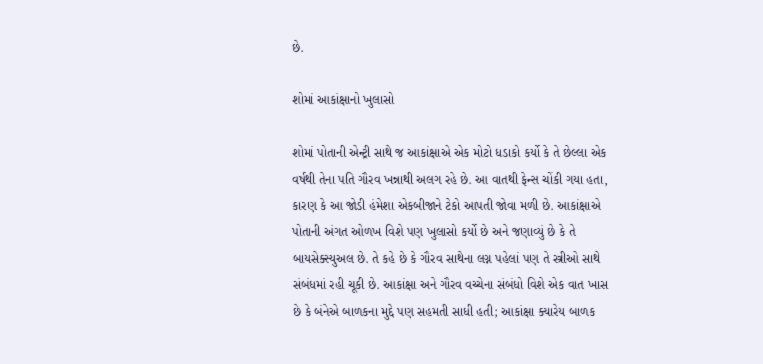છે.

શોમાં આકાંક્ષાનો ખુલાસો

શોમાં પોતાની એન્ટ્રી સાથે જ આકાંક્ષાએ એક મોટો ધડાકો કર્યો કે તે છેલ્લા એક વર્ષથી તેના પતિ ગૌરવ ખન્નાથી અલગ રહે છે. આ વાતથી ફેન્સ ચોંકી ગયા હતા, કારણ કે આ જોડી હંમેશા એકબીજાને ટેકો આપતી જોવા મળી છે. આકાંક્ષાએ પોતાની અંગત ઓળખ વિશે પણ ખુલાસો કર્યો છે અને જણાવ્યું છે કે તે બાયસેક્સ્યુઅલ છે. તે કહે છે કે ગૌરવ સાથેના લગ્ન પહેલાં પણ તે સ્ત્રીઓ સાથે સંબંધમાં રહી ચૂકી છે. આકાંક્ષા અને ગૌરવ વચ્ચેના સંબંધો વિશે એક વાત ખાસ છે કે બંનેએ બાળકના મુદ્દે પણ સહમતી સાધી હતી; આકાંક્ષા ક્યારેય બાળક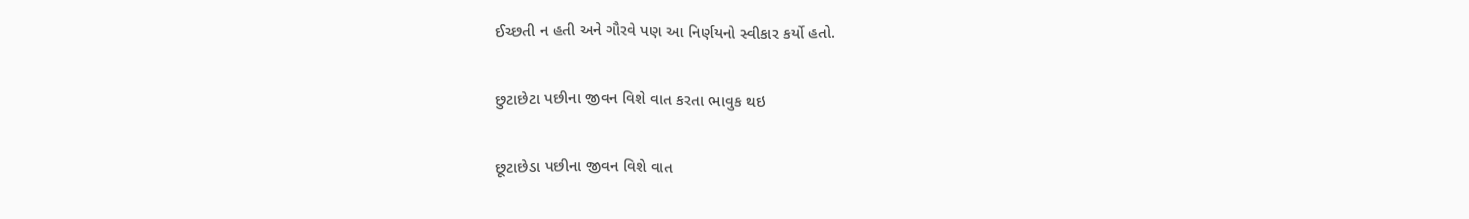ઈચ્છતી ન હતી અને ગૌરવે પણ આ નિર્ણયનો સ્વીકાર કર્યો હતો.

છુટાછેટા પછીના જીવન વિશે વાત કરતા ભાવુક થઇ

છૂટાછેડા પછીના જીવન વિશે વાત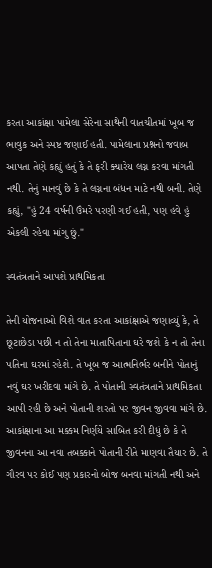કરતા આકાંક્ષા પામેલા સેરેના સાથેની વાતચીતમાં ખૂબ જ ભાવુક અને સ્પષ્ટ જણાઈ હતી. પામેલાના પ્રશ્નનો જવાબ આપતા તેણે કહ્યું હતું કે તે ફરી ક્યારેય લગ્ન કરવા માંગતી નથી. તેનું માનવું છે કે તે લગ્નના બંધન માટે નથી બની. તેણે કહ્યું, "હું 24 વર્ષની ઉંમરે પરણી ગઈ હતી, પણ હવે હું એકલી રહેવા માંગુ છું."

સ્વતંત્રતાને આપશે પ્રાથમિકતા

તેની યોજનાઓ વિશે વાત કરતા આકાંક્ષાએ જણાવ્યું કે, તે છૂટાછેડા પછી ન તો તેના માતાપિતાના ઘરે જશે કે ન તો તેના પતિના ઘરમાં રહેશે. તે ખૂબ જ આત્મનિર્ભર બનીને પોતાનું નવું ઘર ખરીદવા માંગે છે. તે પોતાની સ્વતંત્રતાને પ્રાથમિકતા આપી રહી છે અને પોતાની શરતો પર જીવન જીવવા માંગે છે. આકાંક્ષાના આ મક્કમ નિર્ણયે સાબિત કરી દીધું છે કે તે જીવનના આ નવા તબક્કાને પોતાની રીતે માણવા તૈયાર છે. તે ગૌરવ પર કોઈ પણ પ્રકારનો બોજ બનવા માંગતી નથી અને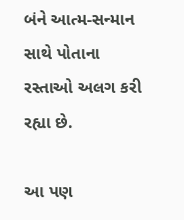બંને આત્મ-સન્માન સાથે પોતાના રસ્તાઓ અલગ કરી રહ્યા છે.

આ પણ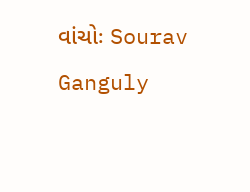વાંચોઃ Sourav Ganguly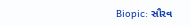Biopic: સૌરવ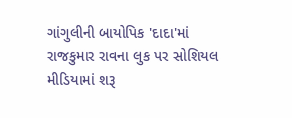ગાંગુલીની બાયોપિક 'દાદા'માં રાજકુમાર રાવના લુક પર સોશિયલ મીડિયામાં શરૂ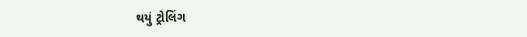થયું ટ્રોલિંગ